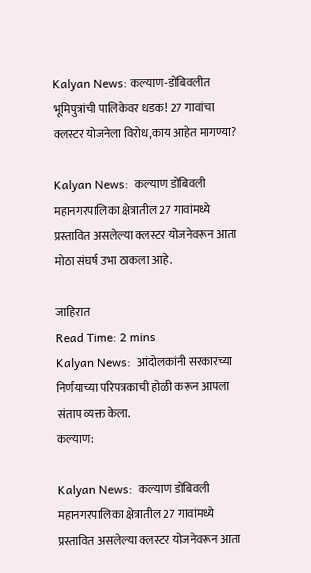Kalyan News: कल्याण-डोंबिवलीत भूमिपुत्रांची पालिकेवर धडक! 27 गावांचा क्लस्टर योजनेला विरोध,काय आहेत मागण्या?

Kalyan News:  कल्याण डोंबिवली महानगरपालिका क्षेत्रातील 27 गावांमध्ये प्रस्तावित असलेल्या क्लस्टर योजनेवरून आता मोठा संघर्ष उभा ठाकला आहे.

जाहिरात
Read Time: 2 mins
Kalyan News:  आंदोलकांनी सरकारच्या निर्णयाच्या परिपत्रकाची होळी करून आपला संताप व्यक्त केला.
कल्याण:

Kalyan News:  कल्याण डोंबिवली महानगरपालिका क्षेत्रातील 27 गावांमध्ये प्रस्तावित असलेल्या क्लस्टर योजनेवरून आता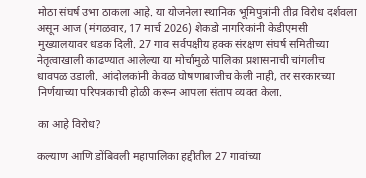मोठा संघर्ष उभा ठाकला आहे. या योजनेला स्थानिक भूमिपुत्रांनी तीव्र विरोध दर्शवला असून आज (मंगळवार, 17 मार्च 2026) शेकडो नागरिकांनी केडीएमसी मुख्यालयावर धडक दिली. 27 गाव सर्वपक्षीय हक्क संरक्षण संघर्ष समितीच्या नेतृत्वाखाली काढण्यात आलेल्या या मोर्चामुळे पालिका प्रशासनाची चांगलीच धावपळ उडाली. आंदोलकांनी केवळ घोषणाबाजीच केली नाही, तर सरकारच्या निर्णयाच्या परिपत्रकाची होळी करून आपला संताप व्यक्त केला.

का आहे विरोध?

कल्याण आणि डोंबिवली महापालिका हद्दीतील 27 गावांच्या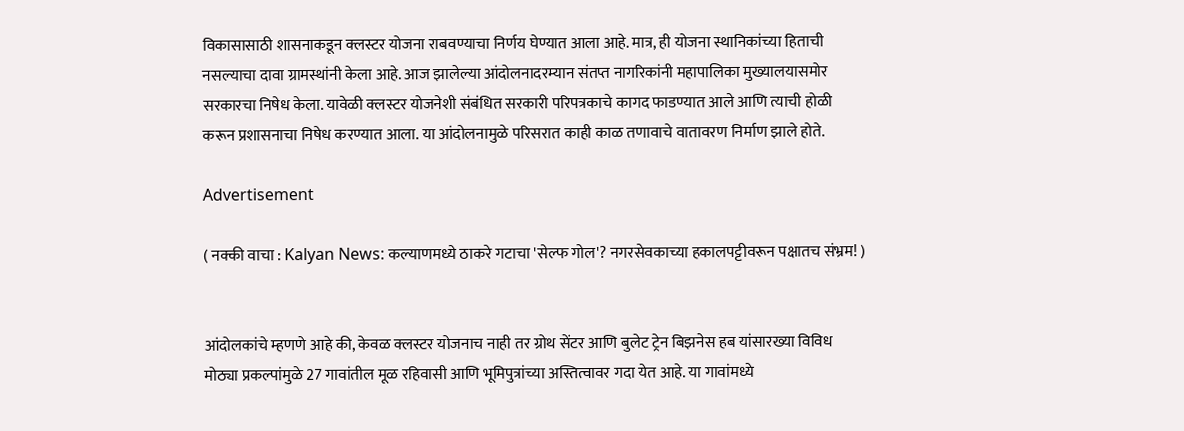विकासासाठी शासनाकडून क्लस्टर योजना राबवण्याचा निर्णय घेण्यात आला आहे. मात्र, ही योजना स्थानिकांच्या हिताची नसल्याचा दावा ग्रामस्थांनी केला आहे. आज झालेल्या आंदोलनादरम्यान संतप्त नागरिकांनी महापालिका मुख्यालयासमोर सरकारचा निषेध केला. यावेळी क्लस्टर योजनेशी संबंधित सरकारी परिपत्रकाचे कागद फाडण्यात आले आणि त्याची होळी करून प्रशासनाचा निषेध करण्यात आला. या आंदोलनामुळे परिसरात काही काळ तणावाचे वातावरण निर्माण झाले होते.

Advertisement

( नक्की वाचा : Kalyan News: कल्याणमध्ये ठाकरे गटाचा 'सेल्फ गोल'? नगरसेवकाच्या हकालपट्टीवरून पक्षातच संभ्रम! )


आंदोलकांचे म्हणणे आहे की, केवळ क्लस्टर योजनाच नाही तर ग्रोथ सेंटर आणि बुलेट ट्रेन बिझनेस हब यांसारख्या विविध मोठ्या प्रकल्पांमुळे 27 गावांतील मूळ रहिवासी आणि भूमिपुत्रांच्या अस्तित्वावर गदा येत आहे. या गावांमध्ये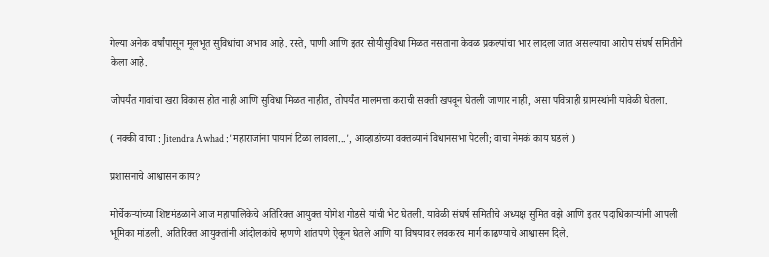गेल्या अनेक वर्षांपासून मूलभूत सुविधांचा अभाव आहे. रस्ते, पाणी आणि इतर सोयीसुविधा मिळत नसताना केवळ प्रकल्पांचा भार लादला जात असल्याचा आरोप संघर्ष समितीने केला आहे.

जोपर्यंत गावांचा खरा विकास होत नाही आणि सुविधा मिळत नाहीत, तोपर्यंत मालमत्ता कराची सक्ती खपवून घेतली जाणार नाही, असा पवित्राही ग्रामस्थांनी यावेळी घेतला.

( नक्की वाचा : Jitendra Awhad :'महाराजांना पायानं टिळा लावला...', आव्हाडांच्या वक्तव्यानं विधानसभा पेटली; वाचा नेमकं काय घडलं )

प्रशासनाचे आश्वासन काय?

मोर्चेकऱ्यांच्या शिष्टमंडळाने आज महापालिकेचे अतिरिक्त आयुक्त योगेश गोडसे यांची भेट घेतली. यावेळी संघर्ष समितीचे अध्यक्ष सुमित वझे आणि इतर पदाधिकाऱ्यांनी आपली भूमिका मांडली. अतिरिक्त आयुक्तांनी आंदोलकांचे म्हणणे शांतपणे ऐकून घेतले आणि या विषयावर लवकरच मार्ग काढण्याचे आश्वासन दिले.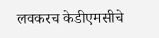लवकरच केडीएमसीचे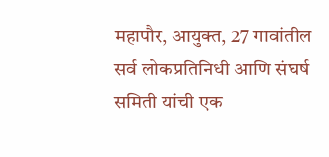महापौर, आयुक्त, 27 गावांतील सर्व लोकप्रतिनिधी आणि संघर्ष समिती यांची एक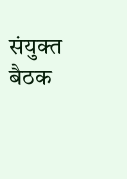संयुक्त बैठक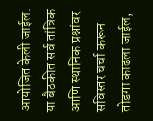आयोजित केली जाईल. या बैठकीत सर्व तांत्रिक आणि स्थानिक प्रश्नांवर सविस्तर चर्चा करून तोडगा काढला जाईल,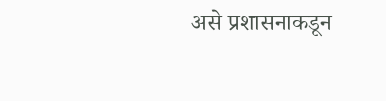असे प्रशासनाकडून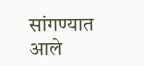सांगण्यात आले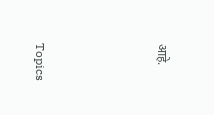आहे.




Topics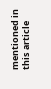mentioned in this article